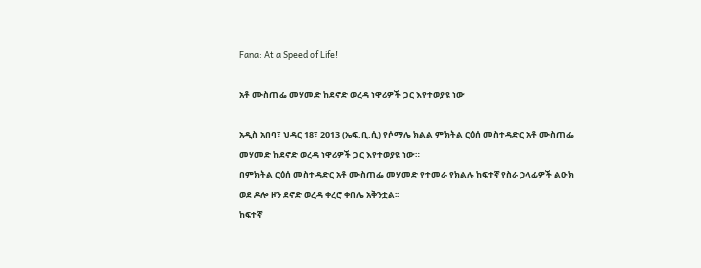Fana: At a Speed of Life!

አቶ ሙስጠፌ መሃመድ ከደኖድ ወረዳ ነዋሪዎች ጋር እየተወያዩ ነው

አዲስ አበባ፣ ህዳር 18፣ 2013 (ኤፍ.ቢ.ሲ) የሶማሌ ክልል ምክትል ርዕሰ መስተዳድር አቶ ሙስጠፌ መሃመድ ከደኖድ ወረዳ ነዋሪዎች ጋር እየተወያዩ ነው።
በምክትል ርዕሰ መስተዳድር አቶ ሙስጠፌ መሃመድ የተመራ የክልሉ ከፍተኛ የስራ ኃላፊዎች ልዑክ ወደ ዶሎ ዞን ደኖድ ወረዳ ቀረሮ ቀበሌ አቅንቷል፡፡
ከፍተኛ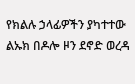የክልሉ ኃላፊዎችን ያካተተው ልኡክ በዶሎ ዞን ደኖድ ወረዳ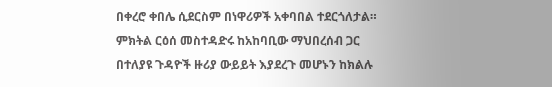በቀረሮ ቀበሌ ሲደርስም በነዋሪዎች አቀባበል ተደርጎለታል።
ምክትል ርዕሰ መስተዳድሩ ከአከባቢው ማህበረሰብ ጋር በተለያዩ ጉዳዮች ዙሪያ ውይይት እያደረጉ መሆኑን ከክልሉ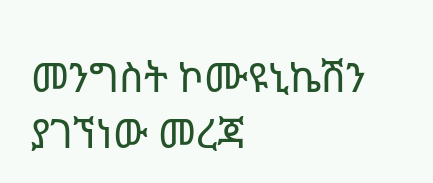መንግስት ኮሙዩኒኬሽን ያገኘነው መረጃ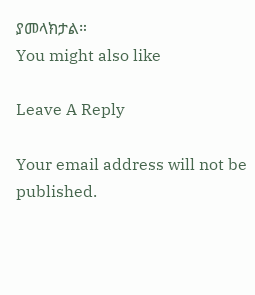ያመላክታል።
You might also like

Leave A Reply

Your email address will not be published.